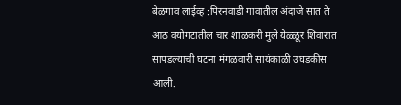बेळगाव लाईव्ह :पिरनवाडी गावातील अंदाजे सात ते आठ वयोगटातील चार शाळकरी मुले येळ्ळूर शिवारात सापडल्याची घटना मंगळवारी सायंकाळी उघडकीस आली.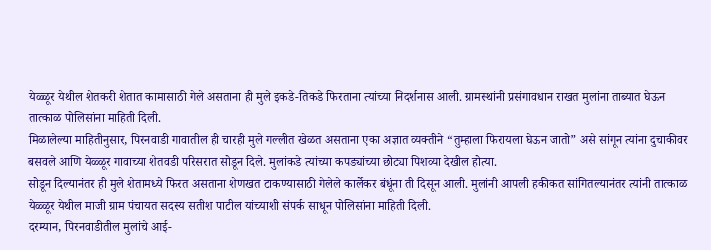येळ्ळूर येथील शेतकरी शेतात कामासाठी गेले असताना ही मुले इकडे-तिकडे फिरताना त्यांच्या निदर्शनास आली. ग्रामस्थांनी प्रसंगावधान राखत मुलांना ताब्यात घेऊन तात्काळ पोलिसांना माहिती दिली.
मिळालेल्या माहितीनुसार, पिरनवाडी गावातील ही चारही मुले गल्लीत खेळत असताना एका अज्ञात व्यक्तीने “तुम्हाला फिरायला घेऊन जातो” असे सांगून त्यांना दुचाकीवर बसवले आणि येळ्ळूर गावाच्या शेतवडी परिसरात सोडून दिले. मुलांकडे त्यांच्या कपड्यांच्या छोट्या पिशव्या देखील होत्या.
सोडून दिल्यानंतर ही मुले शेतामध्ये फिरत असताना शेणखत टाकण्यासाठी गेलेले कार्लेकर बंधूंना ती दिसून आली. मुलांनी आपली हकीकत सांगितल्यानंतर त्यांनी तात्काळ येळ्ळूर येथील माजी ग्राम पंचायत सदस्य सतीश पाटील यांच्याशी संपर्क साधून पोलिसांना माहिती दिली.
दरम्यान, पिरनवाडीतील मुलांचे आई-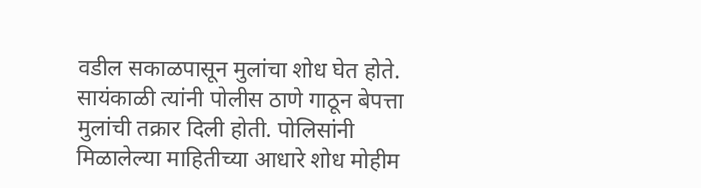वडील सकाळपासून मुलांचा शोध घेत होते. सायंकाळी त्यांनी पोलीस ठाणे गाठून बेपत्ता मुलांची तक्रार दिली होती. पोलिसांनी मिळालेल्या माहितीच्या आधारे शोध मोहीम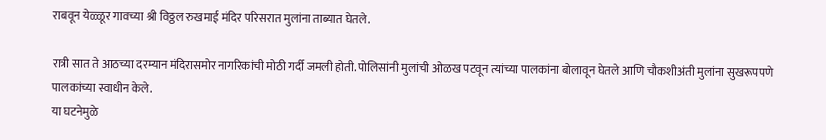राबवून येळ्ळूर गावच्या श्री विठ्ठल रुखमाई मंदिर परिसरात मुलांना ताब्यात घेतले.

रात्री सात ते आठच्या दरम्यान मंदिरासमोर नागरिकांची मोठी गर्दी जमली होती. पोलिसांनी मुलांची ओळख पटवून त्यांच्या पालकांना बोलावून घेतले आणि चौकशीअंती मुलांना सुखरूपपणे पालकांच्या स्वाधीन केले.
या घटनेमुळे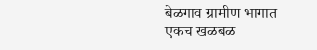बेळगाव ग्रामीण भागात एकच खळबळ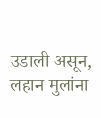उडाली असून, लहान मुलांना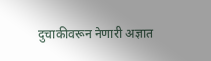दुचाकीवरून नेणारी अज्ञात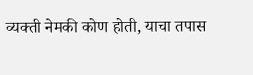व्यक्ती नेमकी कोण होती, याचा तपास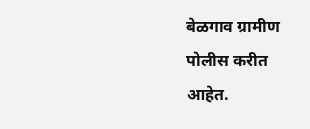बेळगाव ग्रामीण पोलीस करीत आहेत.